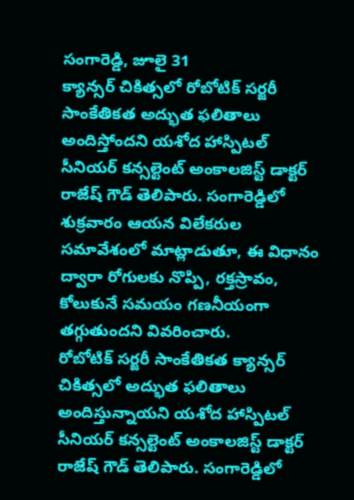సంగారెడ్డి, జూలై 31
క్యాన్సర్ చికిత్సలో రోబోటిక్ సర్జరీ సాంకేతికత అద్భుత ఫలితాలు అందిస్తోందని యశోద హాస్పిటల్ సీనియర్ కన్సల్టెంట్ అంకాలజిస్ట్ డాక్టర్ రాజేష్ గౌడ్ తెలిపారు. సంగారెడ్డిలో శుక్రవారం ఆయన విలేకరుల సమావేశంలో మాట్లాడుతూ, ఈ విధానం ద్వారా రోగులకు నొప్పి, రక్తస్రావం, కోలుకునే సమయం గణనీయంగా తగ్గుతుందని వివరించారు.
రోబోటిక్ సర్జరీ సాంకేతికత క్యాన్సర్ చికిత్సలో అద్భుత ఫలితాలు అందిస్తున్నాయని యశోద హాస్పిటల్ సీనియర్ కన్సల్టెంట్ అంకాలజిస్ట్ డాక్టర్ రాజేష్ గౌడ్ తెలిపారు. సంగారెడ్డిలో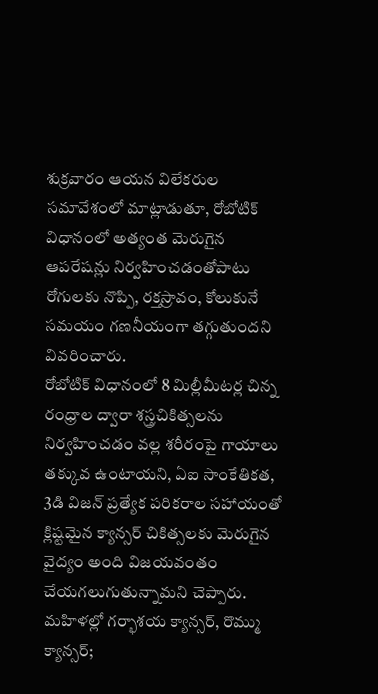శుక్రవారం ఆయన విలేకరుల సమావేశంలో మాట్లాడుతూ, రోబోటిక్ విధానంలో అత్యంత మెరుగైన ఆపరేషన్లు నిర్వహించడంతోపాటు రోగులకు నొప్పి, రక్తస్రావం, కోలుకునే సమయం గణనీయంగా తగ్గుతుందని వివరించారు.
రోబోటిక్ విధానంలో 8 మిల్లీమీటర్ల చిన్న రంధ్రాల ద్వారా శస్త్రచికిత్సలను నిర్వహించడం వల్ల శరీరంపై గాయాలు తక్కువ ఉంటాయని, ఏఐ సాంకేతికత, 3డి విజన్ ప్రత్యేక పరికరాల సహాయంతో క్లిష్టమైన క్యాన్సర్ చికిత్సలకు మెరుగైన వైద్యం అంది విజయవంతం చేయగలుగుతున్నామని చెప్పారు.
మహిళల్లో గర్భాశయ క్యాన్సర్, రొమ్ము క్యాన్సర్;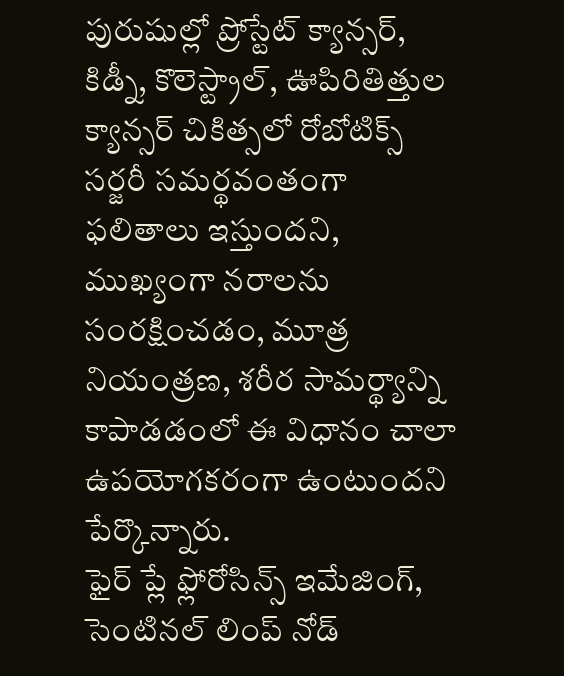పురుషుల్లో ప్రోస్టేట్ క్యాన్సర్, కిడ్నీ, కొలెస్ట్రాల్, ఊపిరితిత్తుల క్యాన్సర్ చికిత్సలో రోబోటిక్స్ సర్జరీ సమర్థవంతంగా ఫలితాలు ఇస్తుందని, ముఖ్యంగా నరాలను సంరక్షించడం, మూత్ర నియంత్రణ, శరీర సామర్థ్యాన్ని కాపాడడంలో ఈ విధానం చాలా ఉపయోగకరంగా ఉంటుందని పేర్కొన్నారు.
ఫైర్ ప్లే ఫ్లోరోసిన్స్ ఇమేజింగ్, సెంటినల్ లింప్ నోడ్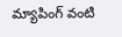మ్యాపింగ్ వంటి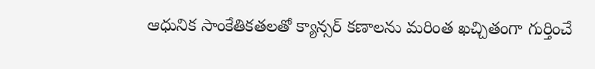ఆధునిక సాంకేతికతలతో క్యాన్సర్ కణాలను మరింత ఖచ్చితంగా గుర్తించే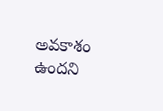అవకాశం ఉందని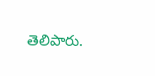తెలిపారు.